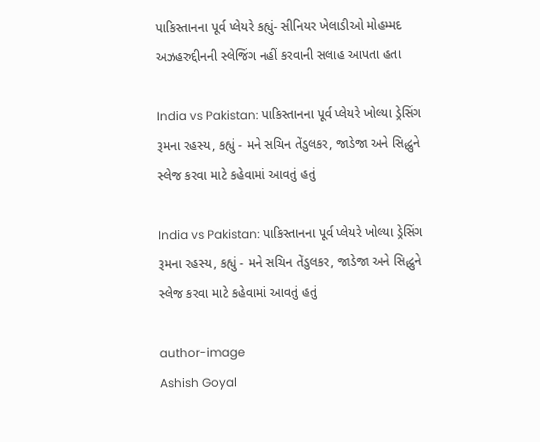પાકિસ્તાનના પૂર્વ પ્લેયરે કહ્યું- સીનિયર ખેલાડીઓ મોહમ્મદ અઝહરુદ્દીનની સ્લેજિંગ નહીં કરવાની સલાહ આપતા હતા

India vs Pakistan: પાકિસ્તાનના પૂર્વ પ્લેયરે ખોલ્યા ડ્રેસિંગ રૂમના રહસ્ય, કહ્યું - મને સચિન તેંડુલકર, જાડેજા અને સિદ્ધુને સ્લેજ કરવા માટે કહેવામાં આવતું હતું

India vs Pakistan: પાકિસ્તાનના પૂર્વ પ્લેયરે ખોલ્યા ડ્રેસિંગ રૂમના રહસ્ય, કહ્યું - મને સચિન તેંડુલકર, જાડેજા અને સિદ્ધુને સ્લેજ કરવા માટે કહેવામાં આવતું હતું

author-image
Ashish Goyal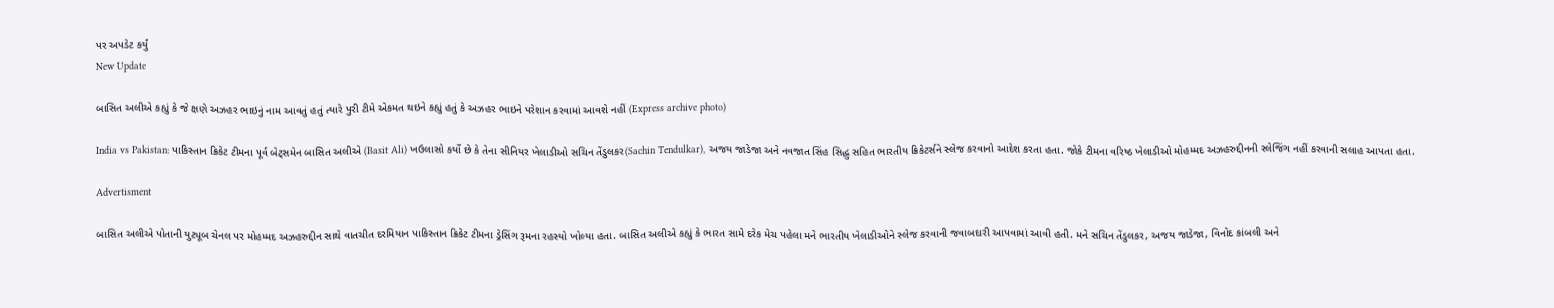પર અપડેટ કર્યું
New Update

બાસિત અલીએ કહ્યું કે જે ક્ષણે અઝહર ભાઇનું નામ આવતું હતું ત્યારે પુરી ટીમે એકમત થઇને કહ્યું હતું કે અઝહર ભાઇને પરેશાન કરવામાં આવશે નહીં (Express archive photo)

India vs Pakistan: પાકિસ્તાન ક્રિકેટ ટીમના પૂર્વ બેટ્સમેન બાસિત અલીએ (Basit Ali) ખઉલાસો કર્યો છે કે તેના સીનિયર ખેલાડીઓ સચિન તેંડુલકર(Sachin Tendulkar), અજય જાડેજા અને નવજાત સિંહ સિદ્ધુ સહિત ભારતીય ક્રિકેટર્સને સ્લેજ કરવાનો આદેશ કરતા હતા. જોકે ટીમના વરિષ્ઠ ખેલાડીઓ મોહમ્મદ અઝહરુદ્દીનની સ્લેજિંગ નહીં કરવાની સલાહ આપતા હતા.

Advertisment

બાસિત અલીએ પોતાની યુટ્યૂબ ચેનલ પર મોહમ્મદ અઝહરુદ્દીન સાથે વાતચીત દરમિયાન પાકિસ્તાન ક્રિકેટ ટીમના ડ્રેસિંગ રૂમના રહસ્યો ખોલ્યા હતા. બાસિત અલીએ કહ્યું કે ભારત સામે દરેક મેચ પહેલા મને ભારતીય ખેલાડીઓને સ્લેજ કરવાની જવાબદારી આપવામાં આવી હતી. મને સચિન તેંડુલકર, અજય જાડેજા, વિનોદ કાંબલી અને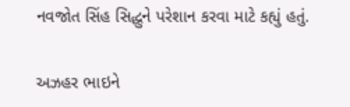નવજોત સિંહ સિદ્ધુને પરેશાન કરવા માટે કહ્યું હતું.

અઝહર ભાઇને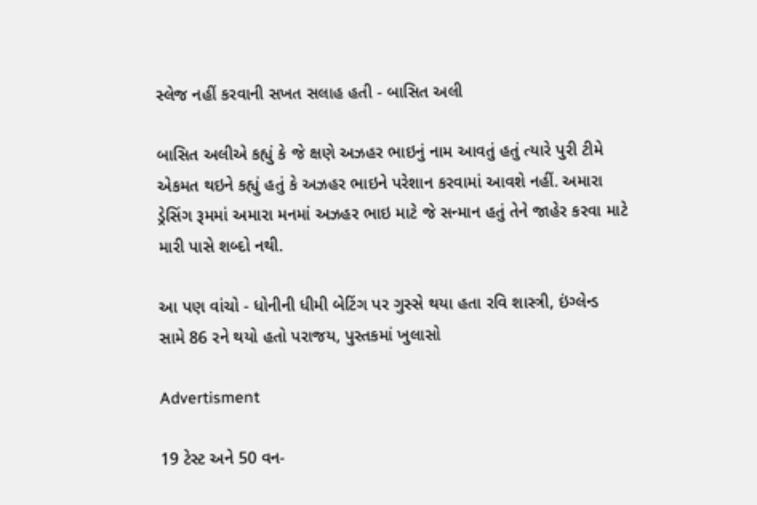સ્લેજ નહીં કરવાની સખત સલાહ હતી - બાસિત અલી

બાસિત અલીએ કહ્યું કે જે ક્ષણે અઝહર ભાઇનું નામ આવતું હતું ત્યારે પુરી ટીમે એકમત થઇને કહ્યું હતું કે અઝહર ભાઇને પરેશાન કરવામાં આવશે નહીં. અમારા ડ્રેસિંગ રૂમમાં અમારા મનમાં અઝહર ભાઇ માટે જે સન્માન હતું તેને જાહેર કરવા માટે મારી પાસે શબ્દો નથી.

આ પણ વાંચો - ધોનીની ધીમી બેટિંગ પર ગુસ્સે થયા હતા રવિ શાસ્ત્રી, ઇંગ્લેન્ડ સામે 86 રને થયો હતો પરાજય, પુસ્તકમાં ખુલાસો

Advertisment

19 ટેસ્ટ અને 50 વન-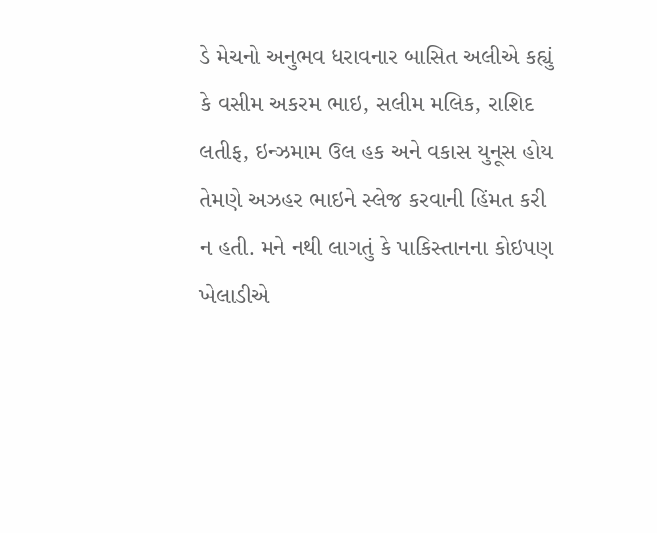ડે મેચનો અનુભવ ધરાવનાર બાસિત અલીએ કહ્યું કે વસીમ અકરમ ભાઇ, સલીમ મલિક, રાશિદ લતીફ, ઇન્ઝમામ ઉલ હક અને વકાસ યુનૂસ હોય તેમણે અઝહર ભાઇને સ્લેજ કરવાની હિંમત કરી ન હતી. મને નથી લાગતું કે પાકિસ્તાનના કોઇપણ ખેલાડીએ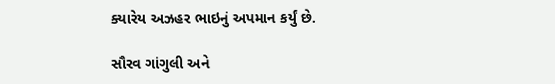ક્યારેય અઝહર ભાઇનું અપમાન કર્યું છે.

સૌરવ ગાંગુલી અને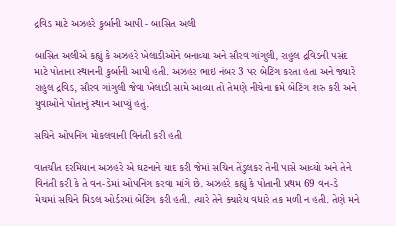દ્રવિડ માટે અઝહરે કુર્બાની આપી - બાસિત અલી

બાસિત અલીએ કહ્યું કે અઝહરે ખેલાડીઓને બનાવ્યા અને સૌરવ ગાંગુલી, રાહુલ દ્રવિડની પસંદ માટે પોતાના સ્થાનની કુર્બાની આપી હતી. અઝહર ભાઇ નંબર 3 પર બેટિંગ કરતા હતા અને જ્યારે રાહુલ દ્રવિડ, સૌરવ ગાંગુલી જેવા ખેલાડી સામે આવ્યા તો તેમણે નીચેના ક્રમે બેટિંગ શરુ કરી અને યુવાઓને પોતાનું સ્થાન આપ્યું હતું.

સચિને ઓપનિંગ મોકલવાની વિનંતી કરી હતી

વાતચીત દરમિયાન અઝહરે એ ઘટનાને યાદ કરી જેમાં સચિન તેંડુલકર તેની પાસે આવ્યો અને તેને વિનંતી કરી કે તે વન-ડેમાં ઓપનિંગ કરવા માંગે છે. અઝહરે કહ્યું કે પોતાની પ્રથમ 69 વન-ડે મેચમાં સચિને મિડલ ઓર્ડરમાં બેટિંગ કરી હતી. ત્યારે તેને ક્યારેય વધારે તક મળી ન હતી. તેણે મને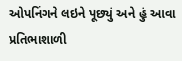ઓપનિંગને લઇને પૂછ્યું અને હું આવા પ્રતિભાશાળી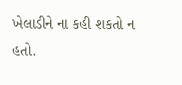ખેલાડીને ના કહી શકતો ન હતો.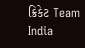ક્રિકેટ Team India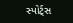સ્પોર્ટ્સ